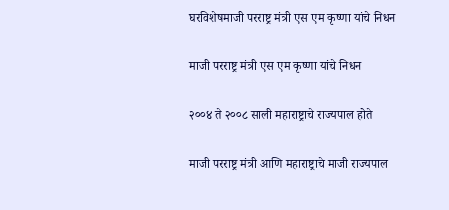घरविशेषमाजी परराष्ट्र मंत्री एस एम कृष्णा यांचे निधन

माजी परराष्ट्र मंत्री एस एम कृष्णा यांचे निधन

२००४ ते २००८ साली महाराष्ट्राचे राज्यपाल होते

माजी परराष्ट्र मंत्री आणि महाराष्ट्राचे माजी राज्यपाल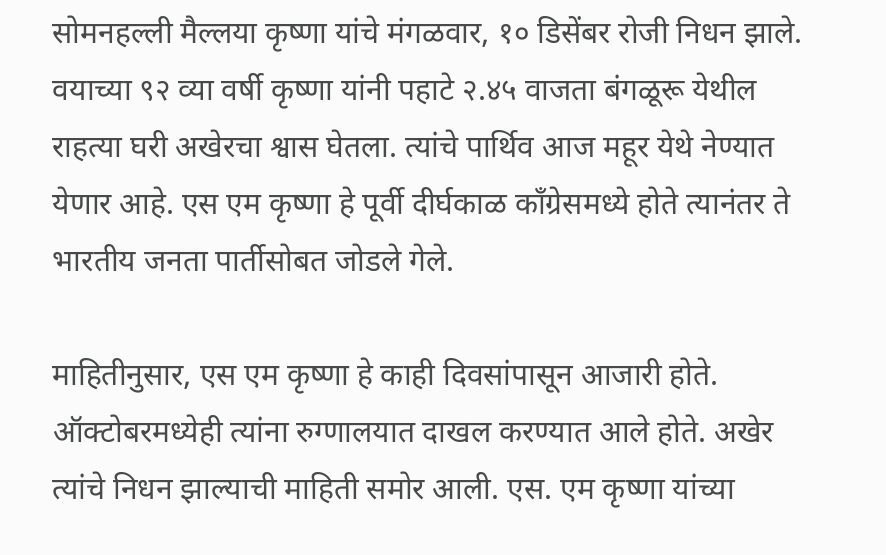सोमनहल्ली मैल्लया कृष्णा यांचे मंगळवार, १० डिसेंबर रोजी निधन झाले. वयाच्या ९२ व्या वर्षी कृष्णा यांनी पहाटे २.४५ वाजता बंगळूरू येथील राहत्या घरी अखेरचा श्वास घेतला. त्यांचे पार्थिव आज महूर येथे नेण्यात येणार आहे. एस एम कृष्णा हे पूर्वी दीर्घकाळ काँग्रेसमध्ये होते त्यानंतर ते भारतीय जनता पार्तीसोबत जोडले गेले.

माहितीनुसार, एस एम कृष्णा हे काही दिवसांपासून आजारी होते. ऑक्टोबरमध्येही त्यांना रुग्णालयात दाखल करण्यात आले होते. अखेर त्यांचे निधन झाल्याची माहिती समोर आली. एस. एम कृष्णा यांच्या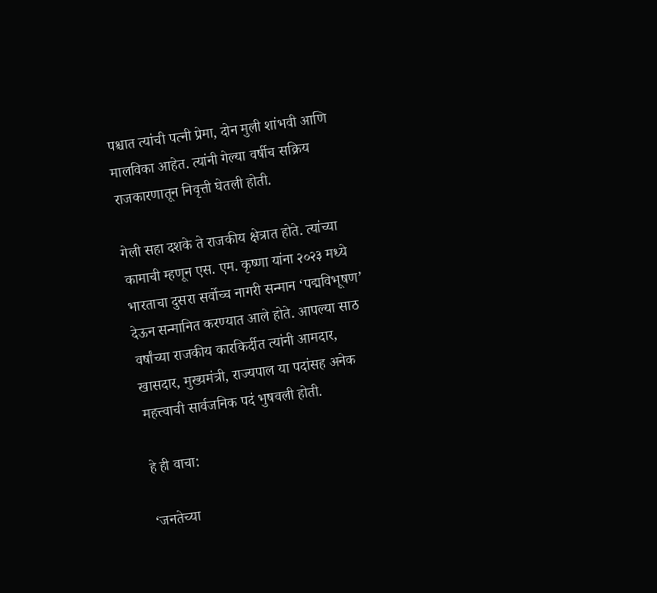पश्चात त्यांची पत्नी प्रेमा, दोन मुली शांभवी आणि मालविका आहेत. त्यांनी गेल्या वर्षीच सक्रिय राजकारणातून निवृत्ती घेतली होती.

गेली सहा दशके ते राजकीय क्षेत्रात होते. त्यांच्या कामाची म्हणून एस. एम. कृष्णा यांना २०२३ मध्ये भारताचा दुसरा सर्वोच्च नागरी सन्मान ‘पद्मविभूषण’ देऊन सन्मानित करण्यात आले होते. आपल्या साठ वर्षांच्या राजकीय कारकिर्दीत त्यांनी आमदार, खासदार, मुख्यमंत्री, राज्यपाल या पदांसह अनेक महत्त्वाची सार्वजनिक पदं भुषवली होती.

हे ही वाचा:

‘जनतेच्या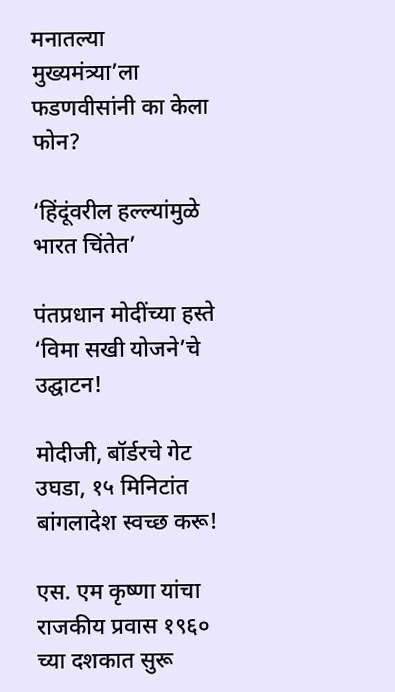मनातल्या मुख्यमंत्र्या’ला फडणवीसांनी का केला फोन?

‘हिंदूंवरील हल्ल्यांमुळे भारत चिंतेत’

पंतप्रधान मोदींच्या हस्ते ‘विमा सखी योजने’चे उद्घाटन!

मोदीजी, बॉर्डरचे गेट उघडा, १५ मिनिटांत बांगलादेश स्वच्छ करू!

एस. एम कृष्णा यांचा राजकीय प्रवास १९६० च्या दशकात सुरू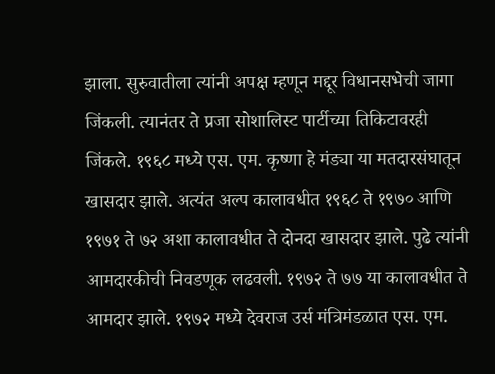झाला. सुरुवातीला त्यांनी अपक्ष म्हणून मद्दूर विधानसभेची जागा जिंकली. त्यानंतर ते प्रजा सोशालिस्ट पार्टीच्या तिकिटावरही जिंकले. १९६८ मध्ये एस. एम. कृष्णा हे मंड्या या मतदारसंघातून खासदार झाले. अत्यंत अल्प कालावधीत १९६८ ते १९७० आणि १९७१ ते ७२ अशा कालावधीत ते दोनदा खासदार झाले. पुढे त्यांनी आमदारकीची निवडणूक लढवली. १९७२ ते ७७ या कालावधीत ते आमदार झाले. १९७२ मध्ये देवराज उर्स मंत्रिमंडळात एस. एम.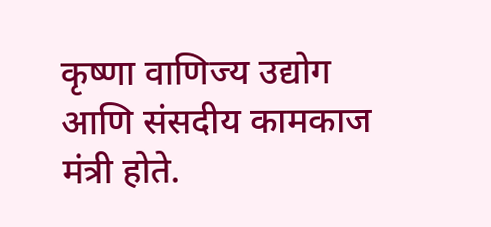कृष्णा वाणिज्य उद्योग आणि संसदीय कामकाज मंत्री होते.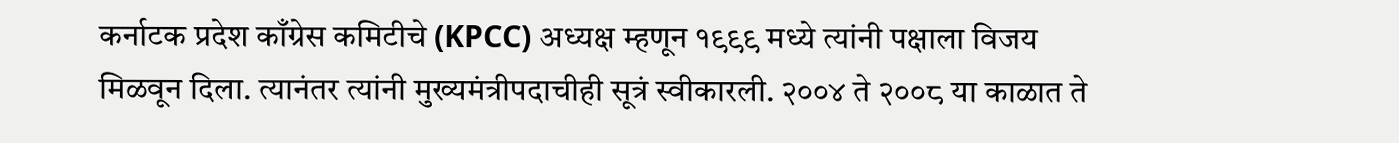कर्नाटक प्रदेश काँग्रेस कमिटीचे (KPCC) अध्यक्ष म्हणून १९९९ मध्ये त्यांनी पक्षाला विजय मिळवून दिला. त्यानंतर त्यांनी मुख्यमंत्रीपदाचीही सूत्रं स्वीकारली. २००४ ते २००८ या काळात ते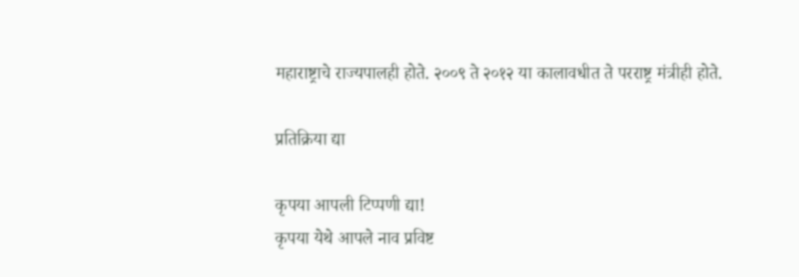महाराष्ट्राचे राज्यपालही होते. २००९ ते २०१२ या कालावधीत ते परराष्ट्र मंत्रीही होते.

प्रतिक्रिया द्या

कृपया आपली टिप्पणी द्या!
कृपया येथे आपले नाव प्रविष्ट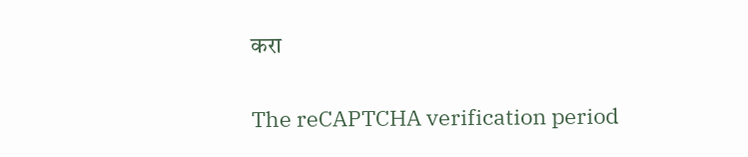करा

The reCAPTCHA verification period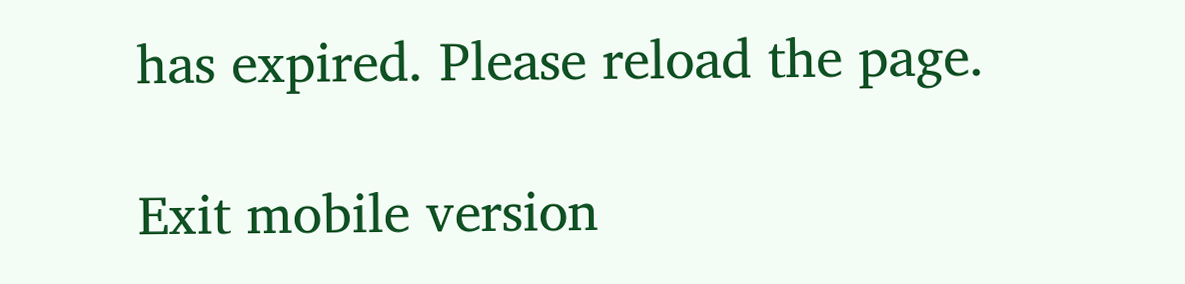has expired. Please reload the page.

Exit mobile version